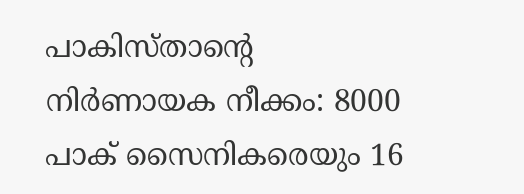പാകിസ്‌താൻ്റെ നിർണായക നീക്കം: 8000 പാക് സൈനികരെയും 16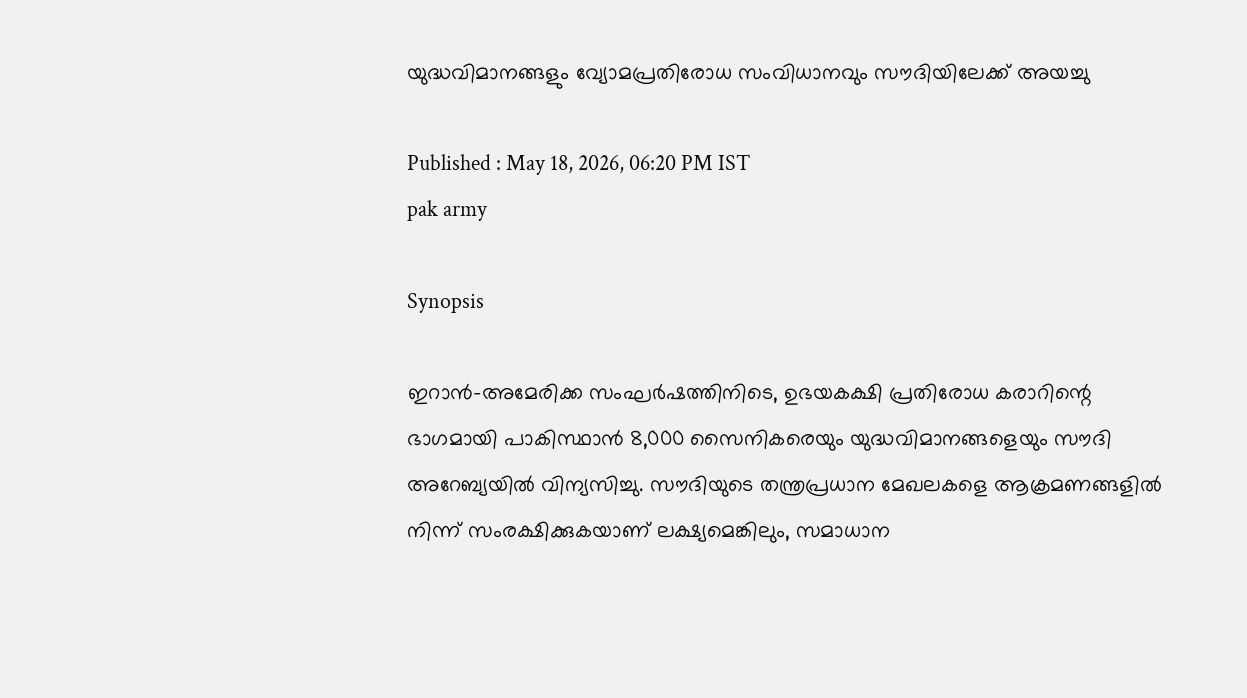യുദ്ധവിമാനങ്ങളും വ്യോമപ്രതിരോധ സംവിധാനവും സൗദിയിലേക്ക് അയച്ചു

Published : May 18, 2026, 06:20 PM IST
pak army

Synopsis

ഇറാൻ-അമേരിക്ക സംഘർഷത്തിനിടെ, ഉഭയകക്ഷി പ്രതിരോധ കരാറിന്റെ ഭാഗമായി പാകിസ്ഥാൻ 8,000 സൈനികരെയും യുദ്ധവിമാനങ്ങളെയും സൗദി അറേബ്യയിൽ വിന്യസിച്ചു. സൗദിയുടെ തന്ത്രപ്രധാന മേഖലകളെ ആക്രമണങ്ങളിൽ നിന്ന് സംരക്ഷിക്കുകയാണ് ലക്ഷ്യമെങ്കിലും, സമാധാന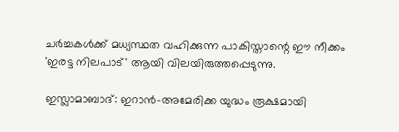ചർച്ചകൾക്ക് മധ്യസ്ഥത വഹിക്കുന്ന പാകിസ്താന്റെ ഈ നീക്കം 'ഇരട്ട നിലപാട്' ആയി വിലയിരുത്തപ്പെടുന്നു.

ഇസ്ലാമാബാദ്: ഇറാൻ-അമേരിക്ക യുദ്ധം രൂക്ഷമായി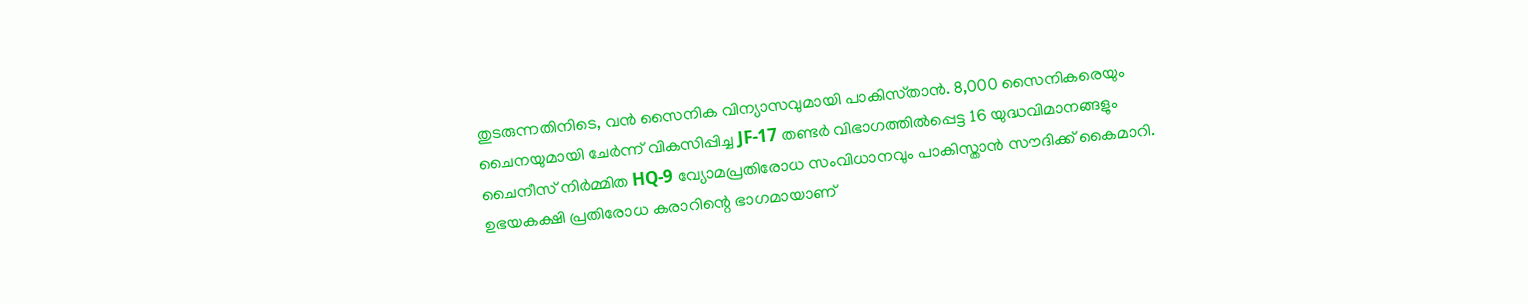തുടരുന്നതിനിടെ, വൻ സൈനിക വിന്യാസവുമായി പാകിസ്‌താൻ. 8,000 സൈനികരെയും ചൈനയുമായി ചേർന്ന് വികസിപ്പിച്ച JF-17 തണ്ടർ വിഭാഗത്തിൽപ്പെട്ട 16 യുദ്ധവിമാനങ്ങളും ചൈനീസ് നിർമ്മിത HQ-9 വ്യോമപ്രതിരോധ സംവിധാനവും പാകിസ്താൻ സൗദിക്ക് കൈമാറി. ഉഭയകക്ഷി പ്രതിരോധ കരാറിന്റെ ഭാഗമായാണ്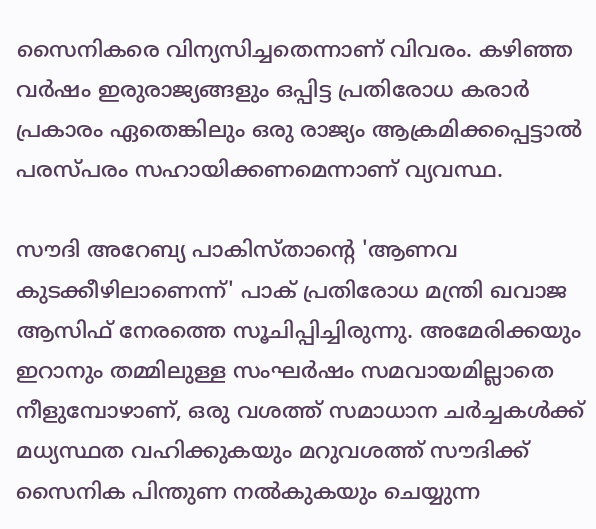സൈനികരെ വിന്യസിച്ചതെന്നാണ് വിവരം. കഴിഞ്ഞ വർഷം ഇരുരാജ്യങ്ങളും ഒപ്പിട്ട പ്രതിരോധ കരാർ പ്രകാരം ഏതെങ്കിലും ഒരു രാജ്യം ആക്രമിക്കപ്പെട്ടാൽ പരസ്പരം സഹായിക്കണമെന്നാണ് വ്യവസ്ഥ.

സൗദി അറേബ്യ പാകിസ്താന്റെ 'ആണവ കുടക്കീഴിലാണെന്ന്' പാക് പ്രതിരോധ മന്ത്രി ഖവാജ ആസിഫ് നേരത്തെ സൂചിപ്പിച്ചിരുന്നു. അമേരിക്കയും ഇറാനും തമ്മിലുള്ള സംഘർഷം സമവായമില്ലാതെ നീളുമ്പോഴാണ്, ഒരു വശത്ത് സമാധാന ചർച്ചകൾക്ക് മധ്യസ്ഥത വഹിക്കുകയും മറുവശത്ത് സൗദിക്ക് സൈനിക പിന്തുണ നൽകുകയും ചെയ്യുന്ന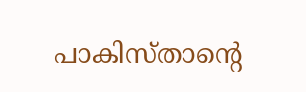പാകിസ്താന്റെ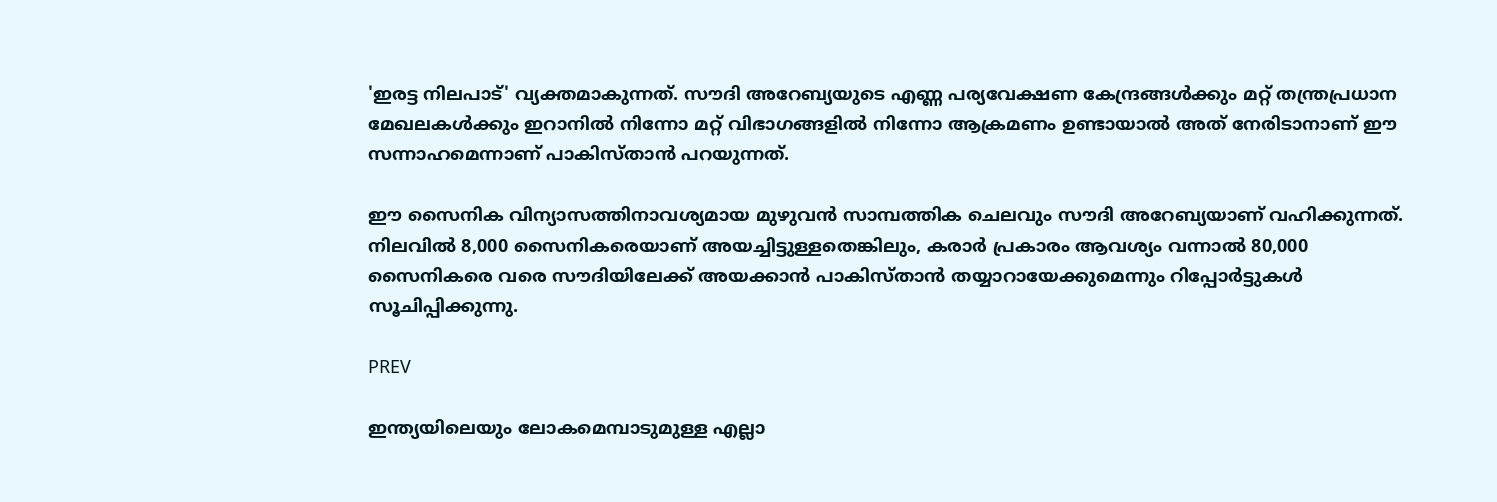'ഇരട്ട നിലപാട്' വ്യക്തമാകുന്നത്. സൗദി അറേബ്യയുടെ എണ്ണ പര്യവേക്ഷണ കേന്ദ്രങ്ങൾക്കും മറ്റ് തന്ത്രപ്രധാന മേഖലകൾക്കും ഇറാനിൽ നിന്നോ മറ്റ് വിഭാഗങ്ങളിൽ നിന്നോ ആക്രമണം ഉണ്ടായാൽ അത് നേരിടാനാണ് ഈ സന്നാഹമെന്നാണ് പാകിസ്‌താൻ പറയുന്നത്.

ഈ സൈനിക വിന്യാസത്തിനാവശ്യമായ മുഴുവൻ സാമ്പത്തിക ചെലവും സൗദി അറേബ്യയാണ് വഹിക്കുന്നത്. നിലവിൽ 8,000 സൈനികരെയാണ് അയച്ചിട്ടുള്ളതെങ്കിലും, കരാർ പ്രകാരം ആവശ്യം വന്നാൽ 80,000 സൈനികരെ വരെ സൗദിയിലേക്ക് അയക്കാൻ പാകിസ്‌താൻ തയ്യാറായേക്കുമെന്നും റിപ്പോർട്ടുകൾ സൂചിപ്പിക്കുന്നു.

PREV

ഇന്ത്യയിലെയും ലോകമെമ്പാടുമുള്ള എല്ലാ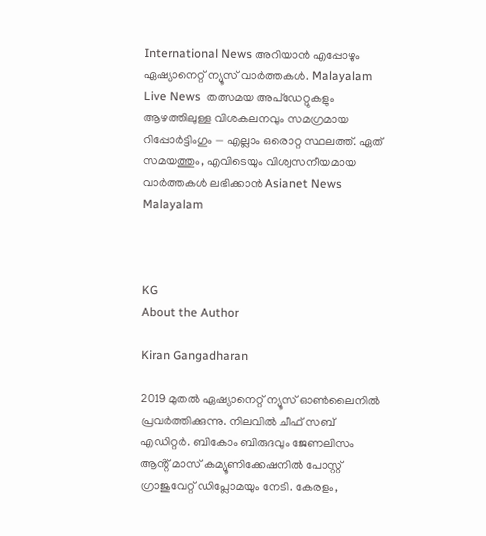International News അറിയാൻ എപ്പോഴും ഏഷ്യാനെറ്റ് ന്യൂസ് വാർത്തകൾ. Malayalam Live News  തത്സമയ അപ്‌ഡേറ്റുകളും ആഴത്തിലുള്ള വിശകലനവും സമഗ്രമായ റിപ്പോർട്ടിംഗും — എല്ലാം ഒരൊറ്റ സ്ഥലത്ത്. ഏത് സമയത്തും, എവിടെയും വിശ്വസനീയമായ വാർത്തകൾ ലഭിക്കാൻ Asianet News Malayalam



KG
About the Author

Kiran Gangadharan

2019 മുതല്‍ ഏഷ്യാനെറ്റ് ന്യൂസ് ഓണ്‍ലൈനില്‍ പ്രവര്‍ത്തിക്കുന്നു. നിലവില്‍ ചീഫ് സബ് എഡിറ്റർ. ബികോം ബിരുദവും ജേണലിസം ആൻ്റ് മാസ് കമ്യൂണിക്കേഷനിൽ പോസ്റ്റ് ഗ്രാജുവേറ്റ് ഡിപ്ലോമയും നേടി. കേരളം,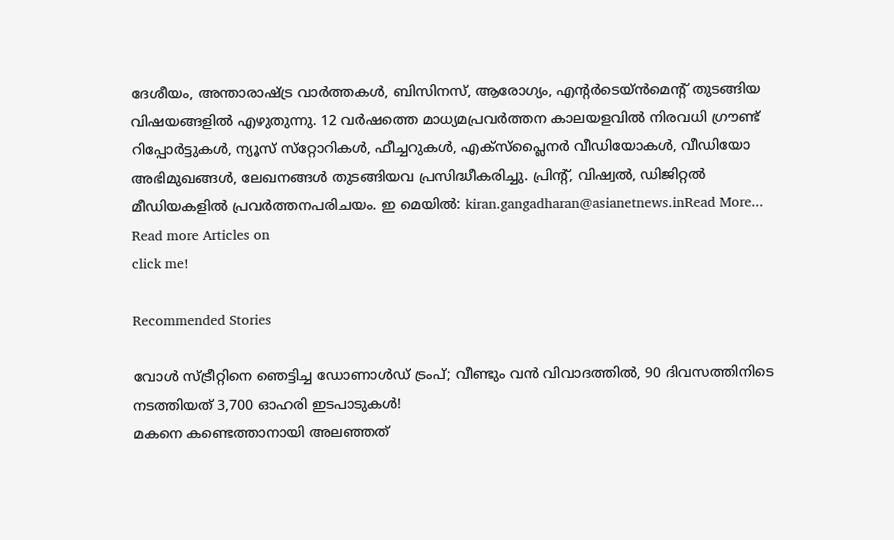ദേശീയം, അന്താരാഷ്ട്ര വാര്‍ത്തകള്‍, ബിസിനസ്, ആരോഗ്യം, എന്റർടെയ്ൻമെൻ്റ് തുടങ്ങിയ വിഷയങ്ങളില്‍ എഴുതുന്നു. 12 വര്‍ഷത്തെ മാധ്യമപ്രവര്‍ത്തന കാലയളവില്‍ നിരവധി ഗ്രൗണ്ട് റിപ്പോര്‍ട്ടുകള്‍, ന്യൂസ് സ്‌റ്റോറികള്‍, ഫീച്ചറുകള്‍, എക്‌സ്‌പ്ലൈന‍ർ വീഡിയോകൾ, വീഡിയോ അഭിമുഖങ്ങള്‍, ലേഖനങ്ങള്‍ തുടങ്ങിയവ പ്രസിദ്ധീകരിച്ചു. പ്രിന്റ്, വിഷ്വല്‍, ഡിജിറ്റല്‍ മീഡിയകളില്‍ പ്രവര്‍ത്തനപരിചയം. ഇ മെയില്‍: kiran.gangadharan@asianetnews.inRead More...
Read more Articles on
click me!

Recommended Stories

വോള്‍ സ്ട്രീറ്റിനെ ഞെട്ടിച്ച ഡോണാള്‍ഡ് ട്രംപ്; വീണ്ടും വന്‍ വിവാദത്തിൽ, 90 ദിവസത്തിനിടെ നടത്തിയത് 3,700 ഓഹരി ഇടപാടുകള്‍!
മകനെ കണ്ടെത്താനായി അലഞ്ഞത്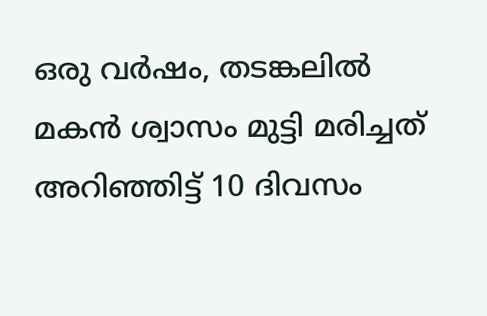ഒരു വർഷം, തടങ്കലിൽ മകൻ ശ്വാസം മുട്ടി മരിച്ചത് അറിഞ്ഞിട്ട് 10 ദിവസം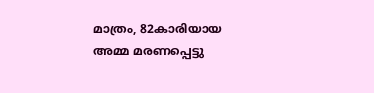മാത്രം, 82കാരിയായ അമ്മ മരണപ്പെട്ടു